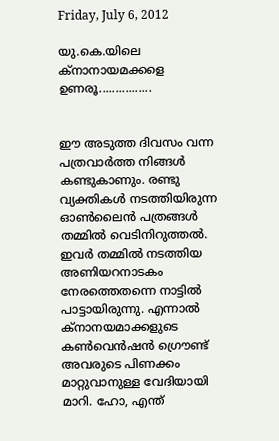Friday, July 6, 2012

യു.കെ.യിലെ ക്നാനായമക്കളെ ഉണരൂ................


ഈ അടുത്ത ദിവസം വന്ന പത്രവാര്‍ത്ത നിങ്ങള്‍ കണ്ടുകാണും. രണ്ടു വ്യക്തികള്‍ നടത്തിയിരുന്ന ഓണ്‍ലൈന്‍ പത്രങ്ങള്‍ തമ്മില്‍ വെടിനിറുത്തല്‍. ഇവര്‍ തമ്മില്‍ നടത്തിയ അണിയറനാടകം നേരത്തെതന്നെ നാട്ടില്‍ പാട്ടായിരുന്നു. എന്നാല്‍ ക്നാനയമാക്കളുടെ കണ്‍വെന്‍ഷന്‍ ഗ്രൌണ്ട് അവരുടെ പിണക്കം മാറ്റുവാനുള്ള വേദിയായി മാറി. ഹോ, എന്ത്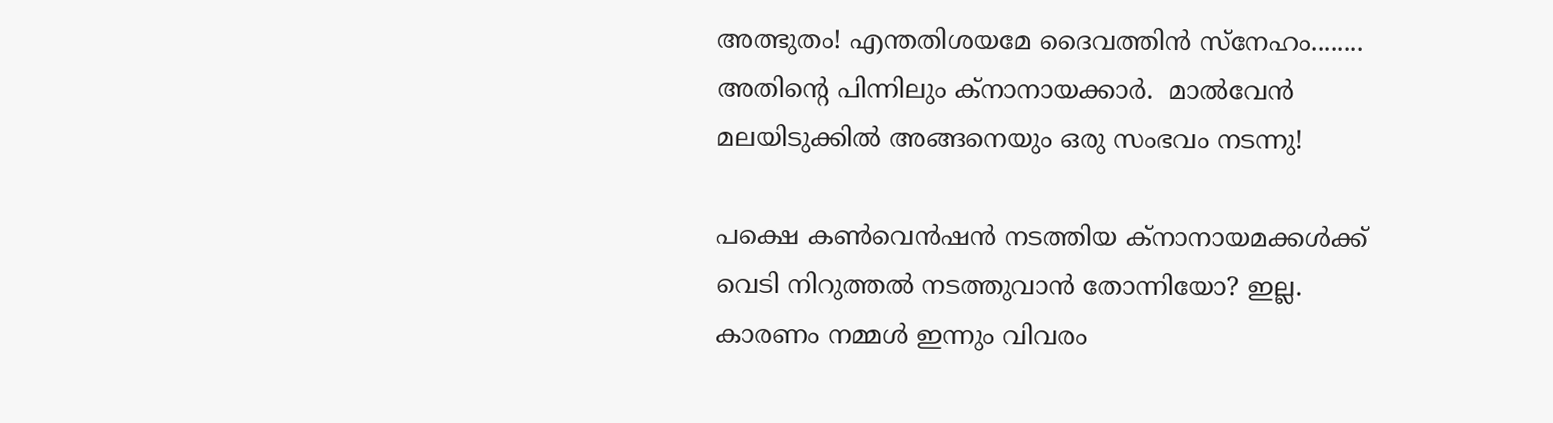അത്ഭുതം! എന്തതിശയമേ ദൈവത്തിന്‍ സ്നേഹം........ അതിന്റെ പിന്നിലും ക്നാനായക്കാര്‍.  മാല്‍വേന്‍ മലയിടുക്കില്‍ അങ്ങനെയും ഒരു സംഭവം നടന്നു!

പക്ഷെ കണ്‍വെന്‍ഷന്‍ നടത്തിയ ക്നാനായമക്കള്‍ക്ക്‌ വെടി നിറുത്തല്‍ നടത്തുവാന്‍ തോന്നിയോ? ഇല്ല. കാരണം നമ്മള്‍ ഇന്നും വിവരം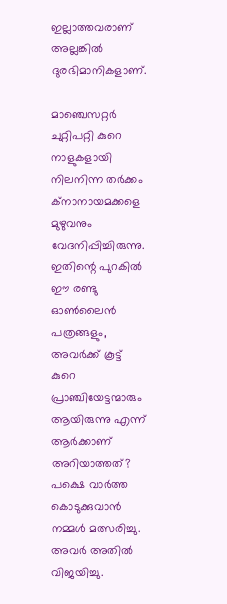ഇല്ലാത്തവരാണ് അല്ലങ്കില്‍ ദുരഭിമാനികളാണ്.

മാഞ്ചെസറ്റര്‍ ചുറ്റിപറ്റി കുറെ നാളുകളായി നിലനിന്ന തര്‍ക്കം ക്നാനായമക്കളെ മുഴുവനും വേദനിപ്പിച്ചിരുന്നു. ഇതിന്റെ പുറകില്‍ ഈ രണ്ടു ഓണ്‍ലൈന്‍ പത്രങ്ങളും, അവര്‍ക്ക് കൂട്ട് കുറെ പ്രാഞ്ചിയേട്ടന്മാരും ആയിരുന്നു എന്ന് ആര്‍ക്കാണ് അറിയാത്തത്?  പക്ഷെ വാര്‍ത്ത കൊടുക്കുവാന്‍ നമ്മള്‍ മത്സരിച്ചു. അവര്‍ അതില്‍ വിജയിച്ചു.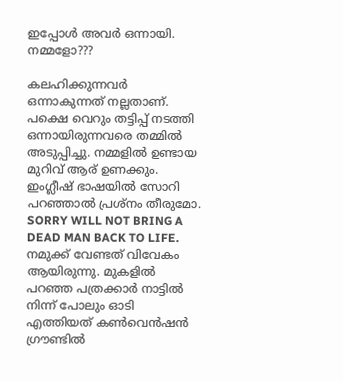ഇപ്പോള്‍ അവര്‍ ഒന്നായി. നമ്മളോ???

കലഹിക്കുന്നവര്‍ ഒന്നാകുന്നത് നല്ലതാണ്. പക്ഷെ വെറും തട്ടിപ്പ് നടത്തി ഒന്നായിരുന്നവരെ തമ്മില്‍ അടുപ്പിച്ചു. നമ്മളില്‍ ഉണ്ടായ മുറിവ് ആര് ഉണക്കും. ഇംഗ്ലീഷ് ഭാഷയില്‍ സോറി പറഞ്ഞാല്‍ പ്രശ്നം തീരുമോ. SORRY WILL NOT BRING A DEAD MAN BACK TO LIFE. നമുക്ക് വേണ്ടത് വിവേകം ആയിരുന്നു. മുകളില്‍ പറഞ്ഞ പത്രക്കാര്‍ നാട്ടില്‍ നിന്ന് പോലും ഓടി എത്തിയത് കണ്‍വെന്‍ഷന്‍ ഗ്രൗണ്ടില്‍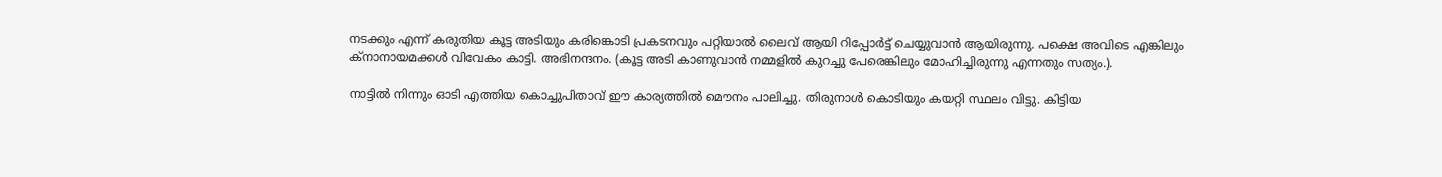നടക്കും എന്ന് കരുതിയ കൂട്ട അടിയും കരിങ്കൊടി പ്രകടനവും പറ്റിയാല്‍ ലൈവ് ആയി റിപ്പോര്‍ട്ട്‌ ചെയ്യുവാന്‍ ആയിരുന്നു. പക്ഷെ അവിടെ എങ്കിലും ക്നാനായമക്കള്‍ വിവേകം കാട്ടി. അഭിനന്ദനം. (കൂട്ട അടി കാണുവാന്‍ നമ്മളില്‍ കുറച്ചു പേരെങ്കിലും മോഹിച്ചിരുന്നു എന്നതും സത്യം.).

നാട്ടില്‍ നിന്നും ഓടി എത്തിയ കൊച്ചുപിതാവ് ഈ കാര്യത്തില്‍ മൌനം പാലിച്ചു. തിരുനാള്‍ കൊടിയും കയറ്റി സ്ഥലം വിട്ടു. കിട്ടിയ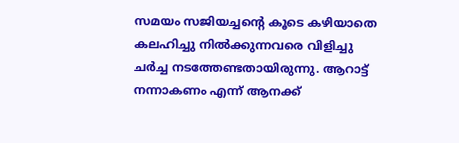സമയം സജിയച്ചന്‍റെ കൂടെ കഴിയാതെ കലഹിച്ചു നില്‍ക്കുന്നവരെ വിളിച്ചു ചര്‍ച്ച നടത്തേണ്ടതായിരുന്നു. ആറാട്ട്‌ നന്നാകണം എന്ന് ആനക്ക്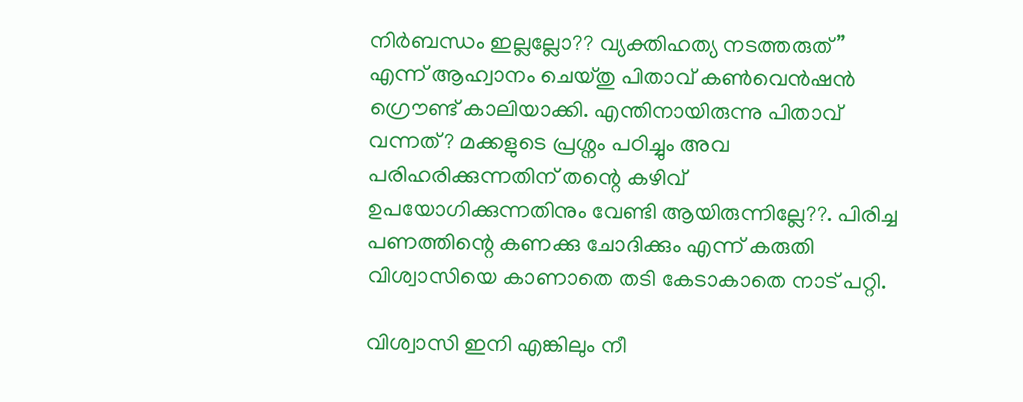നിര്‍ബന്ധം ഇല്ലല്ലോ?? വ്യക്തിഹത്യ നടത്തരുത്” എന്ന് ആഹ്വാനം ചെയ്തു പിതാവ് കണ്‍വെന്‍ഷന്‍ ഗ്രൌണ്ട് കാലിയാക്കി. എന്തിനായിരുന്നു പിതാവ് വന്നത്? മക്കളുടെ പ്രശ്നം പഠിച്ചും അവ പരിഹരിക്കുന്നതിന് തന്റെ കഴിവ് ഉപയോഗിക്കുന്നതിനും വേണ്ടി ആയിരുന്നില്ലേ??. പിരിച്ച പണത്തിന്റെ കണക്കു ചോദിക്കും എന്ന് കരുതി വിശ്വാസിയെ കാണാതെ തടി കേടാകാതെ നാട് പറ്റി.

വിശ്വാസി ഇനി എങ്കിലും നീ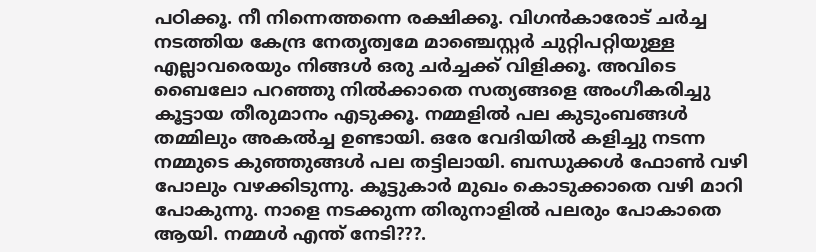പഠിക്കൂ. നീ നിന്നെത്തന്നെ രക്ഷിക്കൂ. വിഗന്‍കാരോട് ചര്‍ച്ച നടത്തിയ കേന്ദ്ര നേതൃത്വമേ മാഞ്ചെസ്റ്റര്‍ ചുറ്റിപറ്റിയുള്ള എല്ലാവരെയും നിങ്ങള്‍ ഒരു ചര്‍ച്ചക്ക് വിളിക്കൂ. അവിടെ ബൈലോ പറഞ്ഞു നില്‍ക്കാതെ സത്യങ്ങളെ അംഗീകരിച്ചു കൂട്ടായ തീരുമാനം എടുക്കൂ. നമ്മളില്‍ പല കുടുംബങ്ങള്‍ തമ്മിലും അകല്‍ച്ച ഉണ്ടായി. ഒരേ വേദിയില്‍ കളിച്ചു നടന്ന നമ്മുടെ കുഞ്ഞുങ്ങള്‍ പല തട്ടിലായി. ബന്ധുക്കള്‍ ഫോണ്‍ വഴി പോലും വഴക്കിടുന്നു. കൂട്ടുകാര്‍ മുഖം കൊടുക്കാതെ വഴി മാറി പോകുന്നു. നാളെ നടക്കുന്ന തിരുനാളില്‍ പലരും പോകാതെ ആയി. നമ്മള്‍ എന്ത് നേടി???.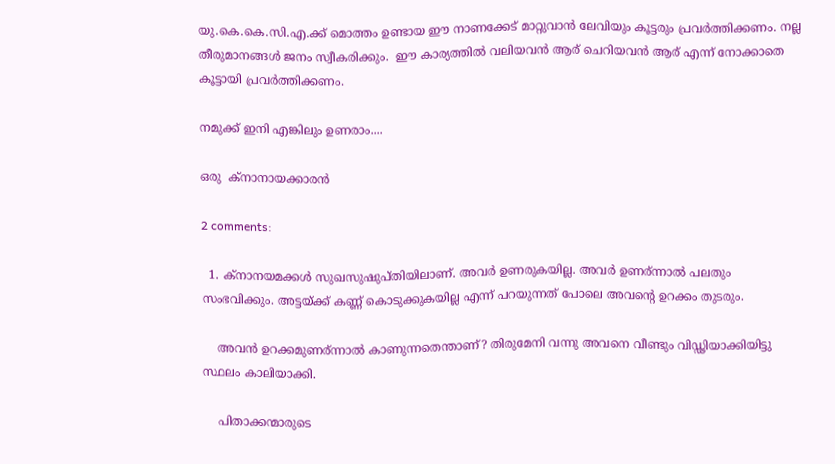യു.കെ.കെ.സി.എ.ക്ക് മൊത്തം ഉണ്ടായ ഈ നാണക്കേട്‌ മാറ്റുവാന്‍ ലേവിയും കൂട്ടരും പ്രവര്‍ത്തിക്കണം. നല്ല തീരുമാനങ്ങള്‍ ജനം സ്വീകരിക്കും.  ഈ കാര്യത്തില്‍ വലിയവന്‍ ആര് ചെറിയവന്‍ ആര് എന്ന് നോക്കാതെ കൂട്ടായി പ്രവര്‍ത്തിക്കണം.

നമുക്ക് ഇനി എങ്കിലും ഉണരാം....

ഒരു  ക്നാനായക്കാരന്‍

2 comments:

  1. ക്നാനയമക്കള്‍ സുഖസുഷുപ്തിയിലാണ്. അവര്‍ ഉണരുകയില്ല. അവര്‍ ഉണര്ന്നാല്‍ പലതും സംഭവിക്കും. അട്ടയ്ക്ക് കണ്ണ് കൊടുക്കുകയില്ല എന്ന് പറയുന്നത് പോലെ അവന്റെ ഉറക്കം തുടരും.

    അവന്‍ ഉറക്കമുണര്ന്നാല്‍ കാണുന്നതെന്താണ്? തിരുമേനി വന്നു അവനെ വീണ്ടും വിഡ്ഢിയാക്കിയിട്ടു സ്ഥലം കാലിയാക്കി.

    പിതാക്കന്മാരുടെ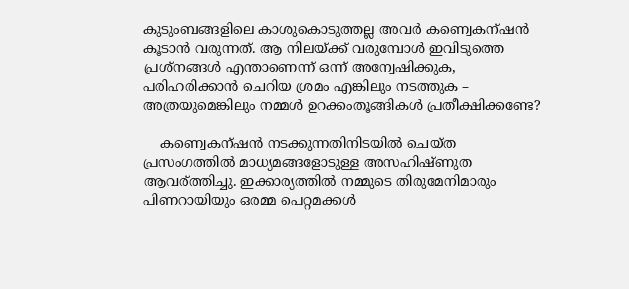കുടുംബങ്ങളിലെ കാശുകൊടുത്തല്ല അവര്‍ കണ്വെകന്ഷന്‍ കൂടാന്‍ വരുന്നത്. ആ നിലയ്ക്ക് വരുമ്പോള്‍ ഇവിടുത്തെ പ്രശ്നങ്ങള്‍ എന്താണെന്ന് ഒന്ന് അന്വേഷിക്കുക, പരിഹരിക്കാന്‍ ചെറിയ ശ്രമം എങ്കിലും നടത്തുക – അത്രയുമെങ്കിലും നമ്മള്‍ ഉറക്കംതൂങ്ങികള്‍ പ്രതീക്ഷിക്കണ്ടേ?

    കണ്വെകന്ഷന്‍ നടക്കുന്നതിനിടയില്‍ ചെയ്ത പ്രസംഗത്തില്‍ മാധ്യമങ്ങളോടുള്ള അസഹിഷ്ണുത ആവര്ത്തിച്ചു. ഇക്കാര്യത്തില്‍ നമ്മുടെ തിരുമേനിമാരും പിണറായിയും ഒരമ്മ പെറ്റമക്കള്‍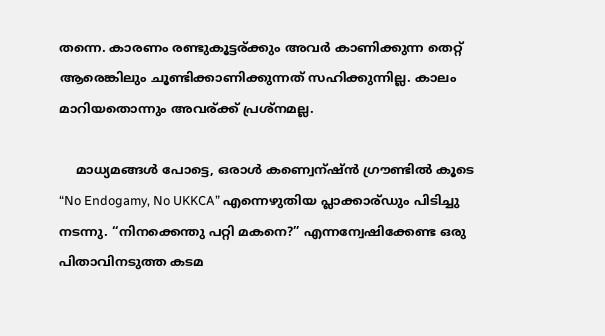തന്നെ. കാരണം രണ്ടുകൂട്ടര്ക്കും അവര്‍ കാണിക്കുന്ന തെറ്റ് ആരെങ്കിലും ചൂണ്ടിക്കാണിക്കുന്നത് സഹിക്കുന്നില്ല. കാലം മാറിയതൊന്നും അവര്ക്ക് പ്രശ്നമല്ല.

    മാധ്യമങ്ങള്‍ പോട്ടെ, ഒരാള്‍ കണ്വെന്ഷ്ന്‍ ഗ്രൗണ്ടില്‍ കൂടെ “No Endogamy, No UKKCA” എന്നെഴുതിയ പ്ലാക്കാര്ഡും പിടിച്ചു നടന്നു. “നിനക്കെന്തു പറ്റി മകനെ?” എന്നന്വേഷിക്കേണ്ട ഒരു പിതാവിനടുത്ത കടമ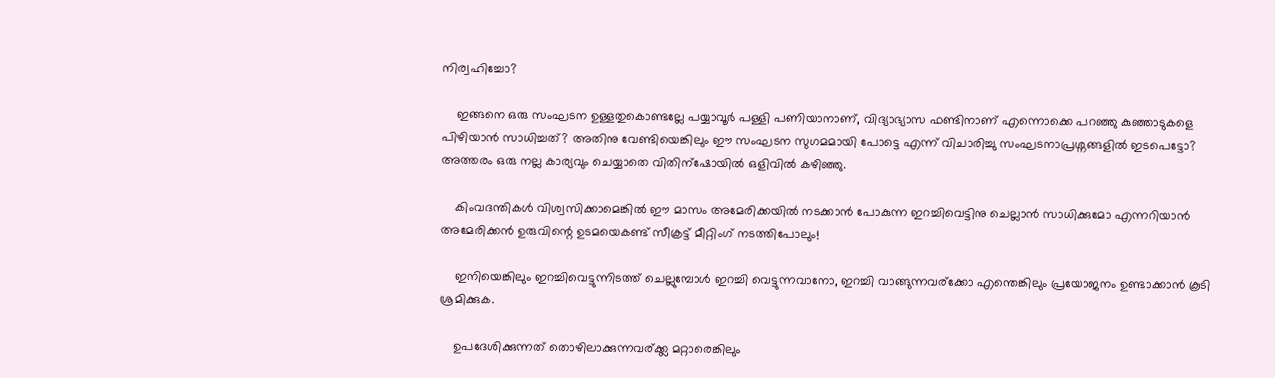നിര്വഹിച്ചോ?

    ഇങ്ങനെ ഒരു സംഘടന ഉള്ളതുകൊണ്ടല്ലേ പയ്യാവൂര്‍ പള്ളി പണിയാനാണ്, വിദ്യാഭ്യാസ ഫണ്ടിനാണ് എന്നൊക്കെ പറഞ്ഞു കുഞ്ഞാടുകളെ പിഴിയാന്‍ സാധിച്ചത്? അതിനു വേണ്ടിയെങ്കിലും ഈ സംഘടന സുഗമമായി പോട്ടെ എന്ന് വിചാരിച്ചു സംഘടനാപ്രശ്നങ്ങളില്‍ ഇടപെട്ടോ? അത്തരം ഒരു നല്ല കാര്യവും ചെയ്യാതെ വിതിന്ഷോയില്‍ ഒളിവില്‍ കഴിഞ്ഞു.

    കിംവദന്തികള്‍ വിശ്വസിക്കാമെങ്കില്‍ ഈ മാസം അമേരിക്കയില്‍ നടക്കാന്‍ പോകുന്ന ഇറച്ചിവെട്ടിനു ചെല്ലാന്‍ സാധിക്കുമോ എന്നറിയാന്‍ അമേരിക്കന്‍ ഉരുവിന്റെ ഉടമയെകണ്ട് സീക്രട്ട് മീറ്റിംഗ് നടത്തിപോലും!

    ഇനിയെങ്കിലും ഇറച്ചിവെട്ടുന്നിടത്ത് ചെല്ലുമ്പോള്‍ ഇറച്ചി വെട്ടുന്നവാനോ, ഇറച്ചി വാങ്ങുന്നവര്ക്കോ എന്തെങ്കിലും പ്രയോജനം ഉണ്ടാക്കാന്‍ കൂടി ശ്രമിക്കുക.

    ഉപദേശിക്കുന്നത് തൊഴിലാക്കുന്നവര്ക്ക്ല മറ്റാരെങ്കിലും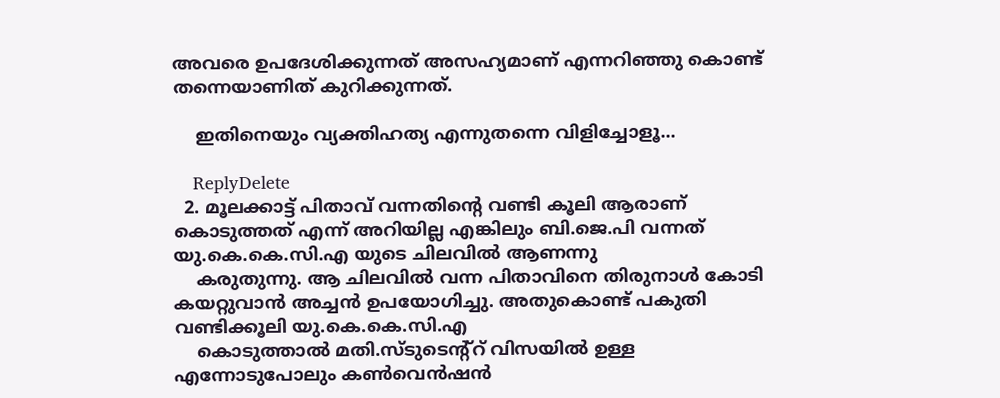അവരെ ഉപദേശിക്കുന്നത് അസഹ്യമാണ് എന്നറിഞ്ഞു കൊണ്ട് തന്നെയാണിത് കുറിക്കുന്നത്.

    ഇതിനെയും വ്യക്തിഹത്യ എന്നുതന്നെ വിളിച്ചോളൂ...

    ReplyDelete
  2. മൂലക്കാട്ട് പിതാവ് വന്നതിന്റെ വണ്ടി കൂലി ആരാണ് കൊടുത്തത് എന്ന് അറിയില്ല എങ്കിലും ബി.ജെ.പി വന്നത് യു.കെ.കെ.സി.എ യുടെ ചിലവില്‍ ആണന്നു
    കരുതുന്നു. ആ ചിലവില്‍ വന്ന പിതാവിനെ തിരുനാള്‍ കോടി കയറ്റുവാന്‍ അച്ചന്‍ ഉപയോഗിച്ചു. അതുകൊണ്ട് പകുതി വണ്ടിക്കൂലി യു.കെ.കെ.സി.എ
    കൊടുത്താല്‍ മതി.സ്ടുടെന്റ്റ്‌ വിസയില്‍ ഉള്ള എന്നോടുപോലും കണ്‍വെന്‍ഷന്‍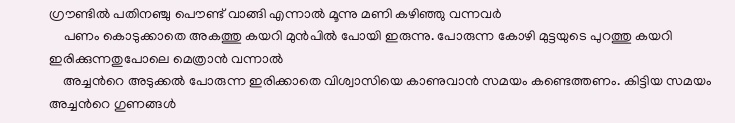ഗ്രൗണ്ടില്‍ പതിനഞ്ചു പൌണ്ട് വാങ്ങി എന്നാല്‍ മൂന്നു മണി കഴിഞ്ഞു വന്നവര്‍
    പണം കൊടുക്കാതെ അകത്തു കയറി മുന്‍പില്‍ പോയി ഇരുന്നു. പോരുന്ന കോഴി മുട്ടയുടെ പുറത്തു കയറി ഇരിക്കുന്നതുപോലെ മെത്രാന്‍ വന്നാല്‍
    അച്ചന്‍റെ അടുക്കല്‍ പോരുന്ന ഇരിക്കാതെ വിശ്വാസിയെ കാണുവാന്‍ സമയം കണ്ടെത്തണം. കിട്ടിയ സമയം അച്ചന്‍റെ ഗുണങ്ങള്‍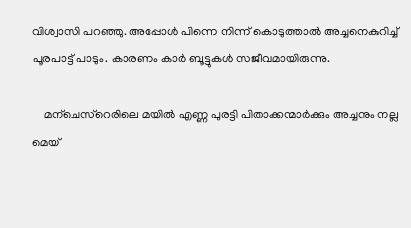വിശ്വാസി പറഞ്ഞു. അപ്പോള്‍ പിന്നെ നിന്ന് കൊടുത്താല്‍ അച്ചനെകുറിച്ച് പൂരപാട്ട്‌ പാടും. കാരണം കാര്‍ ബൂട്ടുകള്‍ സജീവമായിരുന്നു.

    മന്ചെസ്റെരിലെ മയില്‍ എണ്ണ പുരട്ടി പിതാക്കന്മാര്‍ക്കും അച്ചനും നല്ല മെയ്‌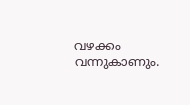വഴക്കം വന്നുകാണും.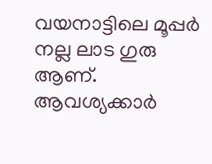വയനാട്ടിലെ മൂപ്പര്‍ നല്ല ലാട ഗുരു ആണ്. ആവശ്യക്കാര്‍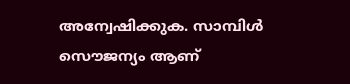അന്വേഷിക്കുക. സാമ്പിള്‍ സൌജന്യം ആണ്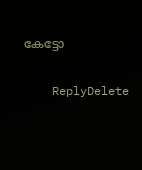കേട്ടോ

    ReplyDelete